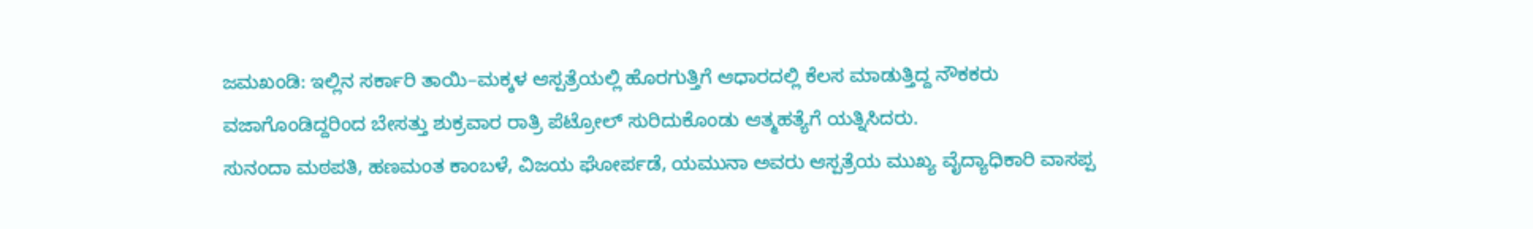ಜಮಖಂಡಿ: ಇಲ್ಲಿನ ಸರ್ಕಾರಿ ತಾಯಿ–ಮಕ್ಕಳ ಆಸ್ಪತ್ರೆಯಲ್ಲಿ ಹೊರಗುತ್ತಿಗೆ ಆಧಾರದಲ್ಲಿ ಕೆಲಸ ಮಾಡುತ್ತಿದ್ದ ನೌಕಕರು ವಜಾಗೊಂಡಿದ್ದರಿಂದ ಬೇಸತ್ತು ಶುಕ್ರವಾರ ರಾತ್ರಿ ಪೆಟ್ರೋಲ್ ಸುರಿದುಕೊಂಡು ಆತ್ಮಹತ್ಯೆಗೆ ಯತ್ನಿಸಿದರು.
ಸುನಂದಾ ಮಠಪತಿ, ಹಣಮಂತ ಕಾಂಬಳೆ, ವಿಜಯ ಘೋರ್ಪಡೆ, ಯಮುನಾ ಅವರು ಆಸ್ಪತ್ರೆಯ ಮುಖ್ಯ ವೈದ್ಯಾಧಿಕಾರಿ ವಾಸಪ್ಪ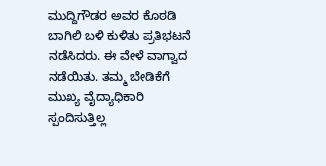ಮುದ್ದಿಗೌಡರ ಅವರ ಕೊಠಡಿ ಬಾಗಿಲಿ ಬಳಿ ಕುಳಿತು ಪ್ರತಿಭಟನೆ ನಡೆಸಿದರು. ಈ ವೇಳೆ ವಾಗ್ವಾದ ನಡೆಯಿತು. ತಮ್ಮ ಬೇಡಿಕೆಗೆ ಮುಖ್ಯ ವೈದ್ಯಾಧಿಕಾರಿ ಸ್ಪಂದಿಸುತ್ತಿಲ್ಲ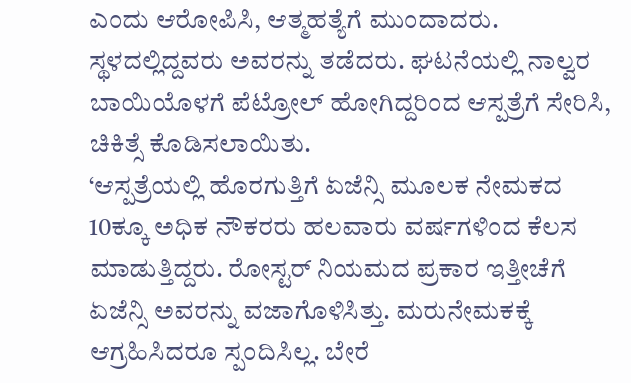ಎಂದು ಆರೋಪಿಸಿ, ಆತ್ಮಹತ್ಯೆಗೆ ಮುಂದಾದರು.
ಸ್ಥಳದಲ್ಲಿದ್ದವರು ಅವರನ್ನು ತಡೆದರು. ಘಟನೆಯಲ್ಲಿ ನಾಲ್ವರ ಬಾಯಿಯೊಳಗೆ ಪೆಟ್ರೋಲ್ ಹೋಗಿದ್ದರಿಂದ ಆಸ್ಪತ್ರೆಗೆ ಸೇರಿಸಿ, ಚಿಕಿತ್ಸೆ ಕೊಡಿಸಲಾಯಿತು.
‘ಆಸ್ಪತ್ರೆಯಲ್ಲಿ ಹೊರಗುತ್ತಿಗೆ ಏಜೆನ್ಸಿ ಮೂಲಕ ನೇಮಕದ 10ಕ್ಕೂ ಅಧಿಕ ನೌಕರರು ಹಲವಾರು ವರ್ಷಗಳಿಂದ ಕೆಲಸ ಮಾಡುತ್ತಿದ್ದರು. ರೋಸ್ಟರ್ ನಿಯಮದ ಪ್ರಕಾರ ಇತ್ತೀಚೆಗೆ ಏಜೆನ್ಸಿ ಅವರನ್ನು ವಜಾಗೊಳಿಸಿತ್ತು. ಮರುನೇಮಕಕ್ಕೆ ಆಗ್ರಹಿಸಿದರೂ ಸ್ಪಂದಿಸಿಲ್ಲ. ಬೇರೆ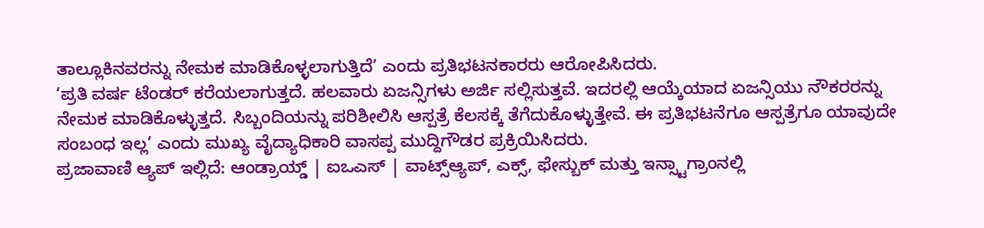ತಾಲ್ಲೂಕಿನವರನ್ನು ನೇಮಕ ಮಾಡಿಕೊಳ್ಳಲಾಗುತ್ತಿದೆ’ ಎಂದು ಪ್ರತಿಭಟನಕಾರರು ಆರೋಪಿಸಿದರು.
‘ಪ್ರತಿ ವರ್ಷ ಟೆಂಡರ್ ಕರೆಯಲಾಗುತ್ತದೆ. ಹಲವಾರು ಏಜನ್ಸಿಗಳು ಅರ್ಜಿ ಸಲ್ಲಿಸುತ್ತವೆ. ಇದರಲ್ಲಿ ಆಯ್ಕೆಯಾದ ಏಜನ್ಸಿಯು ನೌಕರರನ್ನು ನೇಮಕ ಮಾಡಿಕೊಳ್ಳುತ್ತದೆ. ಸಿಬ್ಬಂದಿಯನ್ನು ಪರಿಶೀಲಿಸಿ ಆಸ್ಪತ್ರೆ ಕೆಲಸಕ್ಕೆ ತೆಗೆದುಕೊಳ್ಳುತ್ತೇವೆ. ಈ ಪ್ರತಿಭಟನೆಗೂ ಆಸ್ಪತ್ರೆಗೂ ಯಾವುದೇ ಸಂಬಂಧ ಇಲ್ಲ’ ಎಂದು ಮುಖ್ಯ ವೈದ್ಯಾಧಿಕಾರಿ ವಾಸಪ್ಪ ಮುದ್ದಿಗೌಡರ ಪ್ರಕ್ರಿಯಿಸಿದರು.
ಪ್ರಜಾವಾಣಿ ಆ್ಯಪ್ ಇಲ್ಲಿದೆ: ಆಂಡ್ರಾಯ್ಡ್ | ಐಒಎಸ್ | ವಾಟ್ಸ್ಆ್ಯಪ್, ಎಕ್ಸ್, ಫೇಸ್ಬುಕ್ ಮತ್ತು ಇನ್ಸ್ಟಾಗ್ರಾಂನಲ್ಲಿ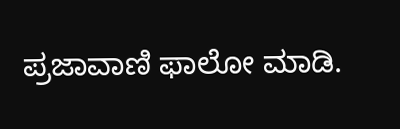ಪ್ರಜಾವಾಣಿ ಫಾಲೋ ಮಾಡಿ.